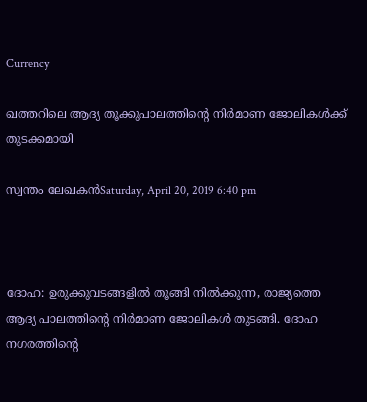Currency

ഖത്തറിലെ ആദ്യ തൂക്കുപാലത്തിന്റെ നിര്‍മാണ ജോലികള്‍ക്ക് തുടക്കമായി

സ്വന്തം ലേഖകന്‍Saturday, April 20, 2019 6:40 pm



ദോഹ: ഉരുക്കുവടങ്ങളില്‍ തൂങ്ങി നില്‍ക്കുന്ന, രാജ്യത്തെ ആദ്യ പാലത്തിന്റെ നിര്‍മാണ ജോലികള്‍ തുടങ്ങി. ദോഹ നഗരത്തിന്റെ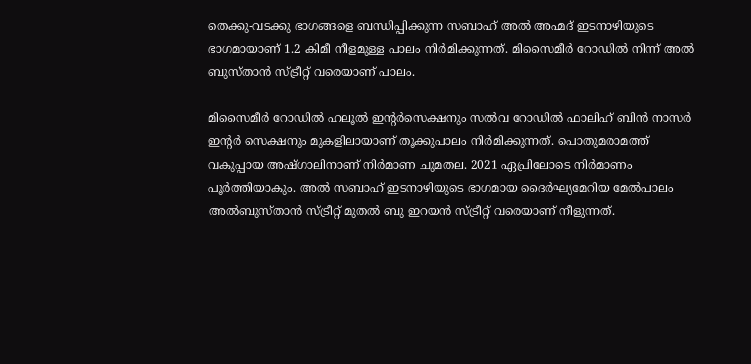തെക്കു-വടക്കു ഭാഗങ്ങളെ ബന്ധിപ്പിക്കുന്ന സബാഹ് അല്‍ അഹ്മദ് ഇടനാഴിയുടെ ഭാഗമായാണ് 1.2 കിമീ നീളമുള്ള പാലം നിര്‍മിക്കുന്നത്. മിസൈമീര്‍ റോഡില്‍ നിന്ന് അല്‍ ബുസ്താന്‍ സ്ട്രീറ്റ് വരെയാണ് പാലം.

മിസൈമീര്‍ റോഡില്‍ ഹലൂല്‍ ഇന്റര്‍സെക്ഷനും സല്‍വ റോഡില്‍ ഫാലിഹ് ബിന്‍ നാസര്‍ ഇന്റര്‍ സെക്ഷനും മുകളിലായാണ് തൂക്കുപാലം നിര്‍മിക്കുന്നത്. പൊതുമരാമത്ത് വകുപ്പായ അഷ്ഗാലിനാണ് നിര്‍മാണ ചുമതല. 2021 ഏപ്രിലോടെ നിര്‍മാണം പൂര്‍ത്തിയാകും. അല്‍ സബാഹ് ഇടനാഴിയുടെ ഭാഗമായ ദൈര്‍ഘ്യമേറിയ മേല്‍പാലം അല്‍ബുസ്താന്‍ സ്ട്രീറ്റ് മുതല്‍ ബു ഇറയന്‍ സ്ട്രീറ്റ് വരെയാണ് നീളുന്നത്.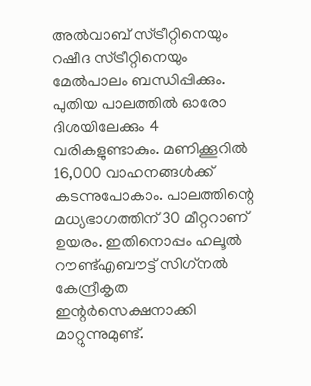അല്‍വാബ് സ്ട്രീറ്റിനെയും റഷീദ സ്ട്രീറ്റിനെയും മേല്‍പാലം ബന്ധിപ്പിക്കും. പുതിയ പാലത്തില്‍ ഓരോ ദിശയിലേക്കും 4 വരികളുണ്ടാകും. മണിക്കൂറില്‍ 16,000 വാഹനങ്ങള്‍ക്ക് കടന്നുപോകാം. പാലത്തിന്റെ മധ്യഭാഗത്തിന് 30 മീറ്ററാണ് ഉയരം. ഇതിനൊപ്പം ഹലൂല്‍ റൗണ്ട്എബൗട്ട് സിഗ്‌നല്‍ കേന്ദ്രീകൃത ഇന്റര്‍സെക്ഷനാക്കി മാറ്റുന്നുമുണ്ട്.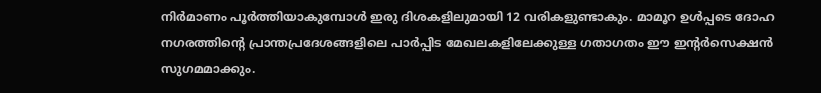നിര്‍മാണം പൂര്‍ത്തിയാകുമ്പോള്‍ ഇരു ദിശകളിലുമായി 12 വരികളുണ്ടാകും. മാമൂറ ഉള്‍പ്പടെ ദോഹ നഗരത്തിന്റെ പ്രാന്തപ്രദേശങ്ങളിലെ പാര്‍പ്പിട മേഖലകളിലേക്കുള്ള ഗതാഗതം ഈ ഇന്റര്‍സെക്ഷന്‍ സുഗമമാക്കും.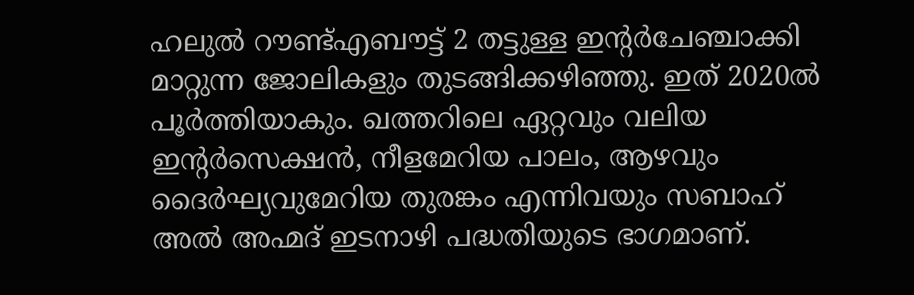ഹലുല്‍ റൗണ്ട്എബൗട്ട് 2 തട്ടുള്ള ഇന്റര്‍ചേഞ്ചാക്കി മാറ്റുന്ന ജോലികളും തുടങ്ങിക്കഴിഞ്ഞു. ഇത് 2020ല്‍ പൂര്‍ത്തിയാകും. ഖത്തറിലെ ഏറ്റവും വലിയ ഇന്റര്‍സെക്ഷന്‍, നീളമേറിയ പാലം, ആഴവും ദൈര്‍ഘ്യവുമേറിയ തുരങ്കം എന്നിവയും സബാഹ് അല്‍ അഹ്മദ് ഇടനാഴി പദ്ധതിയുടെ ഭാഗമാണ്.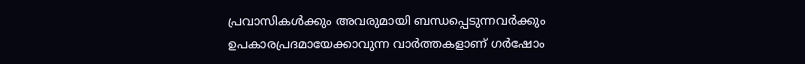പ്രവാസികൾക്കും അവരുമായി ബന്ധപ്പെടുന്നവർക്കും ഉപകാരപ്രദമായേക്കാവുന്ന വാർത്തകളാണ് ഗർഷോം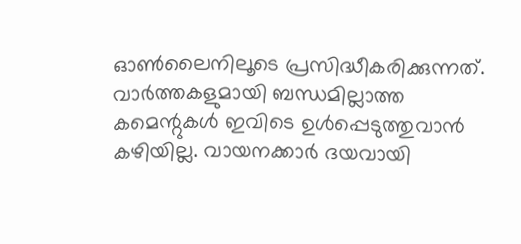ഓൺലൈനിലൂടെ പ്രസിദ്ധീകരിക്കുന്നത്. വാർത്തകളുമായി ബന്ധമില്ലാത്ത കമെന്റുകൾ ഇവിടെ ഉൾപ്പെടുത്തുവാൻ കഴിയില്ല. വായനക്കാർ ദയവായി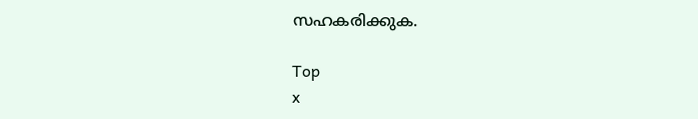സഹകരിക്കുക.

Top
x